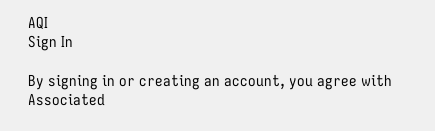AQI
Sign In

By signing in or creating an account, you agree with Associated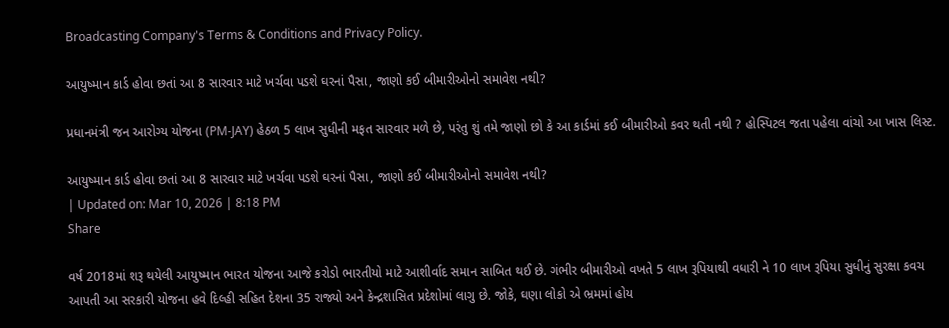Broadcasting Company's Terms & Conditions and Privacy Policy.

આયુષ્માન કાર્ડ હોવા છતાં આ 8 સારવાર માટે ખર્ચવા પડશે ઘરનાં પૈસા, જાણો કઈ બીમારીઓનો સમાવેશ નથી?

પ્રધાનમંત્રી જન આરોગ્ય યોજના (PM-JAY) હેઠળ 5 લાખ સુધીની મફત સારવાર મળે છે, પરંતુ શું તમે જાણો છો કે આ કાર્ડમાં કઈ બીમારીઓ કવર થતી નથી ? હોસ્પિટલ જતા પહેલા વાંચો આ ખાસ લિસ્ટ.

આયુષ્માન કાર્ડ હોવા છતાં આ 8 સારવાર માટે ખર્ચવા પડશે ઘરનાં પૈસા, જાણો કઈ બીમારીઓનો સમાવેશ નથી?
| Updated on: Mar 10, 2026 | 8:18 PM
Share

વર્ષ 2018માં શરૂ થયેલી આયુષ્માન ભારત યોજના આજે કરોડો ભારતીયો માટે આશીર્વાદ સમાન સાબિત થઈ છે. ગંભીર બીમારીઓ વખતે 5 લાખ રૂપિયાથી વધારી ને 10 લાખ રૂપિયા સુધીનું સુરક્ષા કવચ આપતી આ સરકારી યોજના હવે દિલ્હી સહિત દેશના 35 રાજ્યો અને કેન્દ્રશાસિત પ્રદેશોમાં લાગુ છે. જોકે, ઘણા લોકો એ ભ્રમમાં હોય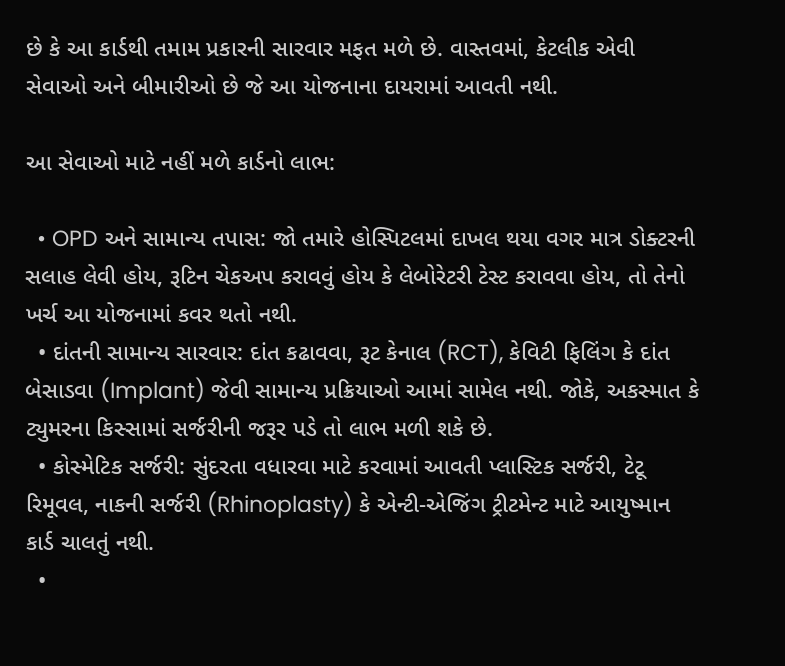છે કે આ કાર્ડથી તમામ પ્રકારની સારવાર મફત મળે છે. વાસ્તવમાં, કેટલીક એવી સેવાઓ અને બીમારીઓ છે જે આ યોજનાના દાયરામાં આવતી નથી.

આ સેવાઓ માટે નહીં મળે કાર્ડનો લાભ:

  • OPD અને સામાન્ય તપાસ: જો તમારે હોસ્પિટલમાં દાખલ થયા વગર માત્ર ડોક્ટરની સલાહ લેવી હોય, રૂટિન ચેકઅપ કરાવવું હોય કે લેબોરેટરી ટેસ્ટ કરાવવા હોય, તો તેનો ખર્ચ આ યોજનામાં કવર થતો નથી.
  • દાંતની સામાન્ય સારવાર: દાંત કઢાવવા, રૂટ કેનાલ (RCT), કેવિટી ફિલિંગ કે દાંત બેસાડવા (Implant) જેવી સામાન્ય પ્રક્રિયાઓ આમાં સામેલ નથી. જોકે, અકસ્માત કે ટ્યુમરના કિસ્સામાં સર્જરીની જરૂર પડે તો લાભ મળી શકે છે.
  • કોસ્મેટિક સર્જરી: સુંદરતા વધારવા માટે કરવામાં આવતી પ્લાસ્ટિક સર્જરી, ટેટૂ રિમૂવલ, નાકની સર્જરી (Rhinoplasty) કે એન્ટી-એજિંગ ટ્રીટમેન્ટ માટે આયુષ્માન કાર્ડ ચાલતું નથી.
  •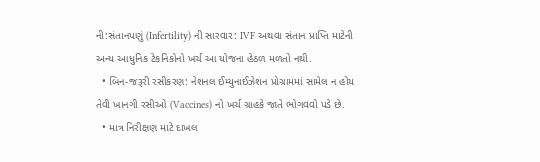ની:સંતાનપણું (Infertility) ની સારવાર: IVF અથવા સંતાન પ્રાપ્તિ માટેની અન્ય આધુનિક ટેકનિકોનો ખર્ચ આ યોજના હેઠળ મળતો નથી.
  • બિન-જરૂરી રસીકરણ: નેશનલ ઈમ્યુનાઈઝેશન પ્રોગ્રામમાં સામેલ ન હોય તેવી ખાનગી રસીઓ (Vaccines) નો ખર્ચ ગ્રાહકે જાતે ભોગવવો પડે છે.
  • માત્ર નિરીક્ષણ માટે દાખલ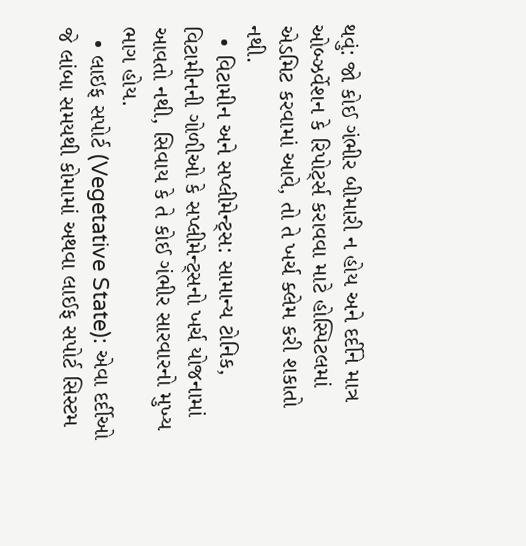થવું: જો કોઈ ગંભીર બીમારી ન હોય અને દર્દીને માત્ર ઓબ્ઝર્વેશન કે રિપોર્ટ્સ કરાવવા માટે હોસ્પિટલમાં એડમિટ કરવામાં આવે, તો તે ખર્ચ ક્લેમ કરી શકાતો નથી.
  • વિટામીન અને સપ્લીમેન્ટ્સ: સામાન્ય ટોનિક, વિટામીનની ગોળીઓ કે સપ્લીમેન્ટ્સનો ખર્ચ યોજનામાં આવતો નથી, સિવાય કે તે કોઈ ગંભીર સારવારનો મુખ્ય ભાગ હોય.
  • લાઇફ સપોર્ટ (Vegetative State): એવા દર્દીઓ જે લાંબા સમયથી કોમામાં અથવા લાઈફ સપોર્ટ સિસ્ટમ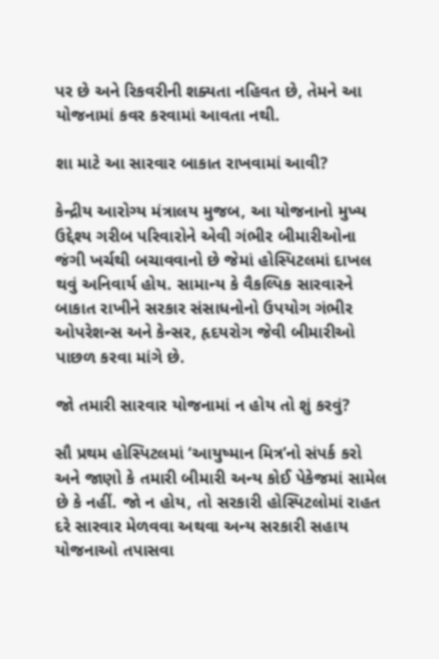પર છે અને રિકવરીની શક્યતા નહિવત છે, તેમને આ યોજનામાં કવર કરવામાં આવતા નથી.

શા માટે આ સારવાર બાકાત રાખવામાં આવી?

કેન્દ્રીય આરોગ્ય મંત્રાલય મુજબ, આ યોજનાનો મુખ્ય ઉદ્દેશ્ય ગરીબ પરિવારોને એવી ગંભીર બીમારીઓના જંગી ખર્ચથી બચાવવાનો છે જેમાં હોસ્પિટલમાં દાખલ થવું અનિવાર્ય હોય. સામાન્ય કે વૈકલ્પિક સારવારને બાકાત રાખીને સરકાર સંસાધનોનો ઉપયોગ ગંભીર ઓપરેશન્સ અને કેન્સર, હૃદયરોગ જેવી બીમારીઓ પાછળ કરવા માંગે છે.

જો તમારી સારવાર યોજનામાં ન હોય તો શું કરવું?

સૌ પ્રથમ હોસ્પિટલમાં ‘આયુષ્માન મિત્ર’નો સંપર્ક કરો અને જાણો કે તમારી બીમારી અન્ય કોઈ પેકેજમાં સામેલ છે કે નહીં. જો ન હોય, તો સરકારી હોસ્પિટલોમાં રાહત દરે સારવાર મેળવવા અથવા અન્ય સરકારી સહાય યોજનાઓ તપાસવા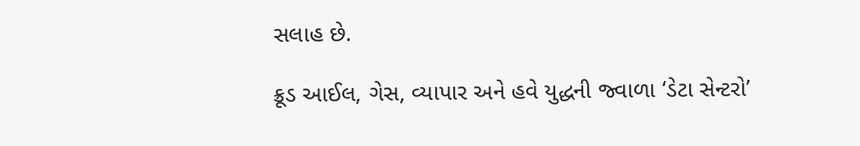સલાહ છે.

ક્રૂડ આઈલ, ગેસ, વ્યાપાર અને હવે યુદ્ધની જ્વાળા ‘ડેટા સેન્ટરો’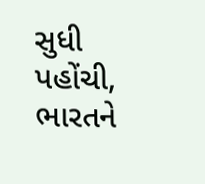સુધી પહોંચી, ભારતને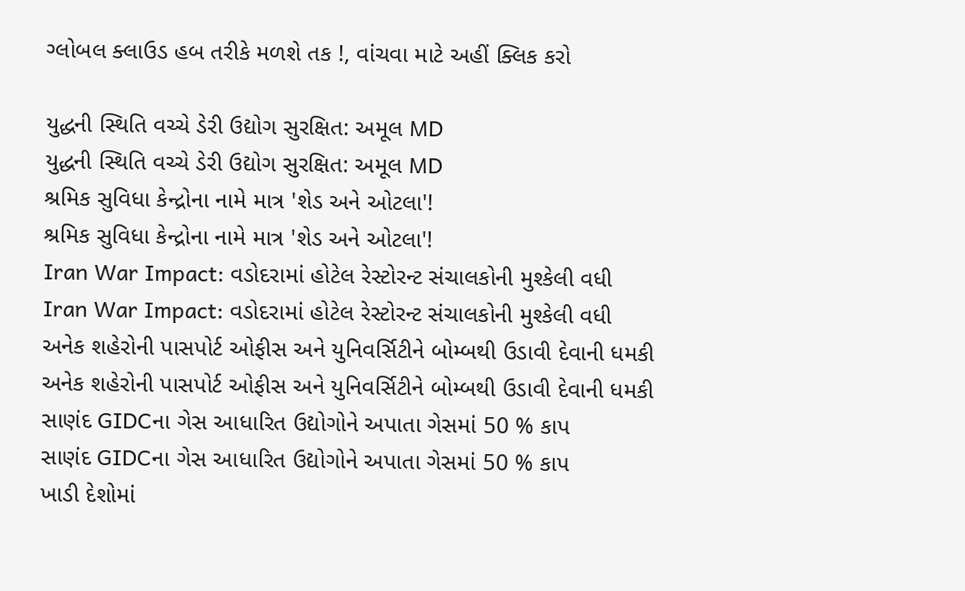ગ્લોબલ ક્લાઉડ હબ તરીકે મળશે તક !, વાંચવા માટે અહીં ક્લિક કરો

યુદ્ધની સ્થિતિ વચ્ચે ડેરી ઉદ્યોગ સુરક્ષિત: અમૂલ MD
યુદ્ધની સ્થિતિ વચ્ચે ડેરી ઉદ્યોગ સુરક્ષિત: અમૂલ MD
શ્રમિક સુવિધા કેન્દ્રોના નામે માત્ર 'શેડ અને ઓટલા'!
શ્રમિક સુવિધા કેન્દ્રોના નામે માત્ર 'શેડ અને ઓટલા'!
Iran War Impact: વડોદરામાં હોટેલ રેસ્ટોરન્ટ સંચાલકોની મુશ્કેલી વધી
Iran War Impact: વડોદરામાં હોટેલ રેસ્ટોરન્ટ સંચાલકોની મુશ્કેલી વધી
અનેક શહેરોની પાસપોર્ટ ઓફીસ અને યુનિવર્સિટીને બોમ્બથી ઉડાવી દેવાની ધમકી
અનેક શહેરોની પાસપોર્ટ ઓફીસ અને યુનિવર્સિટીને બોમ્બથી ઉડાવી દેવાની ધમકી
સાણંદ GIDCના ગેસ આધારિત ઉદ્યોગોને અપાતા ગેસમાં 50 % કાપ
સાણંદ GIDCના ગેસ આધારિત ઉદ્યોગોને અપાતા ગેસમાં 50 % કાપ
ખાડી દેશોમાં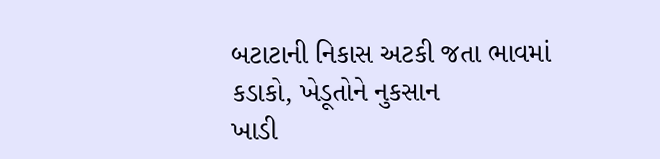બટાટાની નિકાસ અટકી જતા ભાવમાં કડાકો, ખેડૂતોને નુકસાન
ખાડી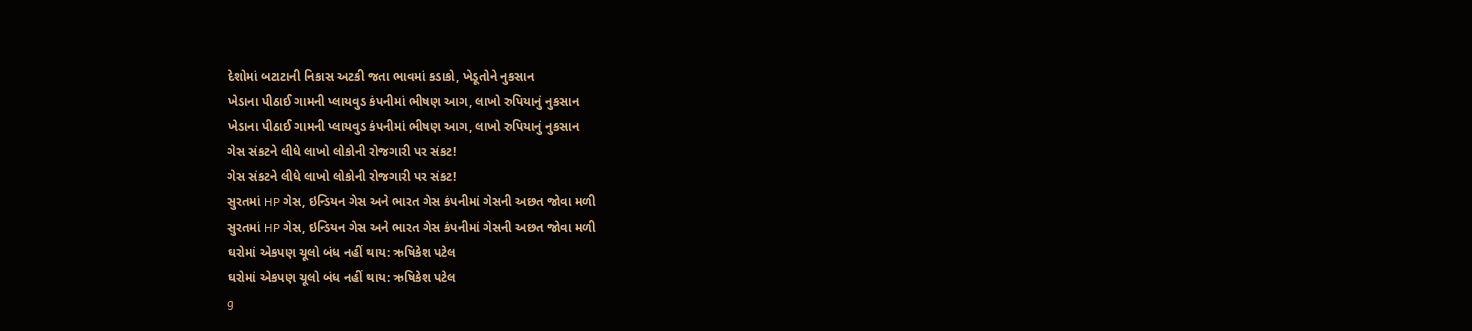દેશોમાં બટાટાની નિકાસ અટકી જતા ભાવમાં કડાકો, ખેડૂતોને નુકસાન
ખેડાના પીઠાઈ ગામની પ્લાયવુડ કંપનીમાં ભીષણ આગ, લાખો રુપિયાનું નુકસાન
ખેડાના પીઠાઈ ગામની પ્લાયવુડ કંપનીમાં ભીષણ આગ, લાખો રુપિયાનું નુકસાન
ગેસ સંકટને લીધે લાખો લોકોની રોજગારી પર સંકટ!
ગેસ સંકટને લીધે લાખો લોકોની રોજગારી પર સંકટ!
સુરતમાં HP ગેસ, ઇન્ડિયન ગેસ અને ભારત ગેસ કંપનીમાં ગેસની અછત જોવા મળી
સુરતમાં HP ગેસ, ઇન્ડિયન ગેસ અને ભારત ગેસ કંપનીમાં ગેસની અછત જોવા મળી
ઘરોમાં એકપણ ચૂલો બંધ નહીં થાય: ઋષિકેશ પટેલ
ઘરોમાં એકપણ ચૂલો બંધ નહીં થાય: ઋષિકેશ પટેલ
g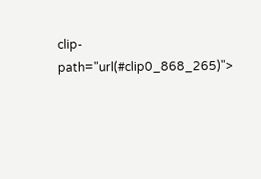clip-path="url(#clip0_868_265)">